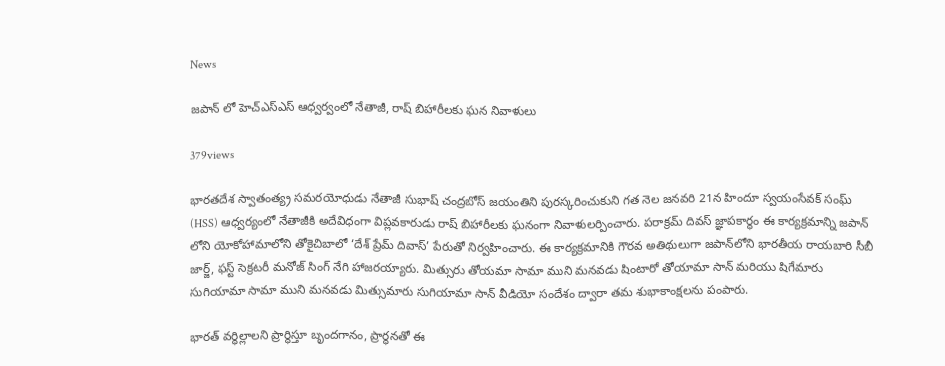News

జపాన్‌ లో హెచ్‌ఎస్‌ఎస్‌ ఆధ్వర్వంలో నేతాజీ, రాష్‌ బిహారీలకు ఘన నివాళులు

379views

భారతదేశ స్వాతంత్య్ర సమరయోధుడు నేతాజీ సుభాష్ చంద్రబోస్ జయంతిని పురస్కరించుకుని గత నెల జనవరి 21న హిందూ స్వయంసేవక్ సంఘ్ (HSS) ఆధ్వర్యంలో నేతాజీకి అదేవిధంగా విప్లవకారుడు రాష్ బిహారీలకు ఘనంగా నివాళులర్పించారు. పరాక్రమ్ దివస్ జ్ఞాపకార్థం ఈ కార్యక్రమాన్ని జపాన్ లోని యోకోహామాలోని తోకైచిబాలో ‘దేశ్ ప్రేమ్ దివాస్’ పేరుతో నిర్వహించారు. ఈ కార్యక్రమానికి గౌరవ అతిథులుగా జపాన్‌లోని భారతీయ రాయబారి సీబీ జార్జ్, ఫస్ట్ సెక్రటరీ మనోజ్ సింగ్ నేగి హాజరయ్యారు. మిత్సురు తోయమా సామా ముని మనవడు షింటారో తోయామా సాన్ మరియు షిగేమారు సుగియామా సామా ముని మనవడు మిత్సుమారు సుగియామా సాన్ వీడియో సందేశం ద్వారా తమ శుభాకాంక్షలను పంపారు.

భారత్ వర్ధిల్లాలని ప్రార్థిస్తూ బృందగానం, ప్రార్థనతో ఈ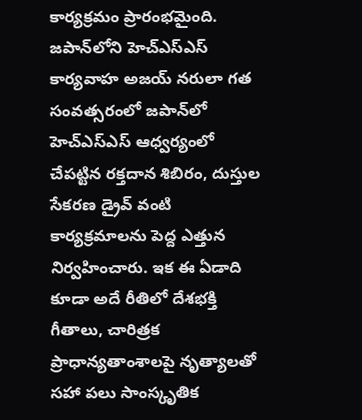కార్యక్రమం ప్రారంభమైంది. జపాన్‌లోని హెచ్‌ఎస్‌ఎస్ కార్యవాహ అజయ్ నరులా గత సంవత్సరంలో జపాన్‌లో హెచ్‌ఎస్‌ఎస్ ఆధ్వర్యంలో చేపట్టిన రక్తదాన శిబిరం, దుస్తుల సేకరణ డ్రైవ్ వంటి కార్యక్రమాలను పెద్ద ఎత్తున నిర్వహించారు. ఇక ఈ ఏడాది కూడా అదే రీతిలో దేశభక్తి గీతాలు, చారిత్రక ప్రాధాన్యతాంశాలపై నృత్యాలతో సహా పలు సాంస్కృతిక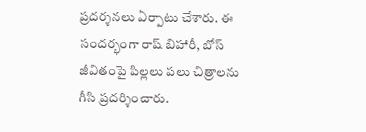ప్రదర్శనలు ఏర్పాటు చేశారు. ఈ సందర్భంగా రాష్ బిహారీ, బోస్ జీవితంపై పిల్లలు పలు చిత్రాలను గీసి ప్రదర్శించారు.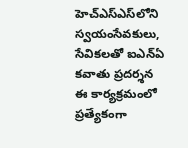హెచ్‌ఎస్‌ఎస్‌లోని స్వయంసేవకులు, సేవికలతో ఐఎన్‌ఏ కవాతు ప్రదర్శన ఈ కార్యక్రమంలో ప్రత్యేకంగా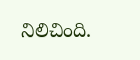నిలిచింది.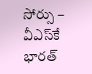సోర్సు – వీఎస్‌కే భారత్‌